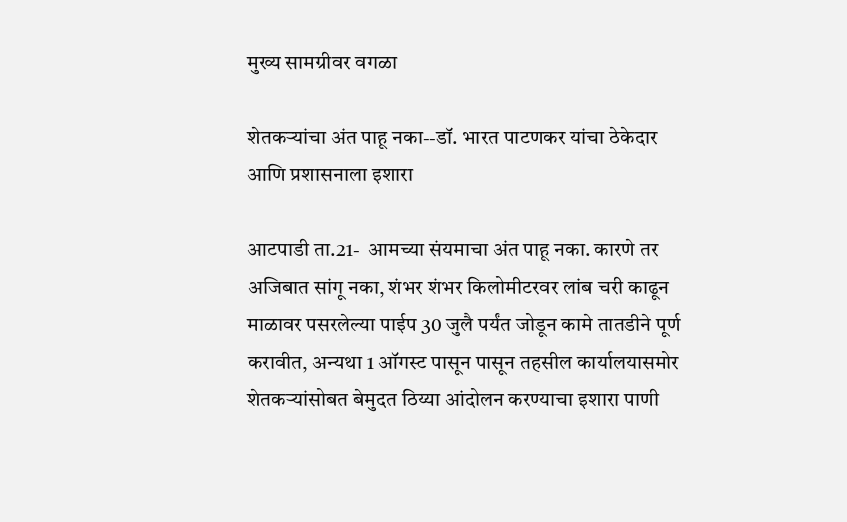मुख्य सामग्रीवर वगळा

शेतकऱ्यांचा अंत पाहू नका--डॉ. भारत पाटणकर यांचा ठेकेदार आणि प्रशासनाला इशारा

आटपाडी ता.21-  आमच्या संयमाचा अंत पाहू नका. कारणे तर अजिबात सांगू नका, शंभर शंभर किलोमीटरवर लांब चरी काढून माळावर पसरलेल्या पाईप 30 जुलै पर्यंत जोडून कामे तातडीने पूर्ण करावीत, अन्यथा 1 ऑगस्ट पासून पासून तहसील कार्यालयासमोर शेतकऱ्यांसोबत बेमुदत ठिय्या आंदोलन करण्याचा इशारा पाणी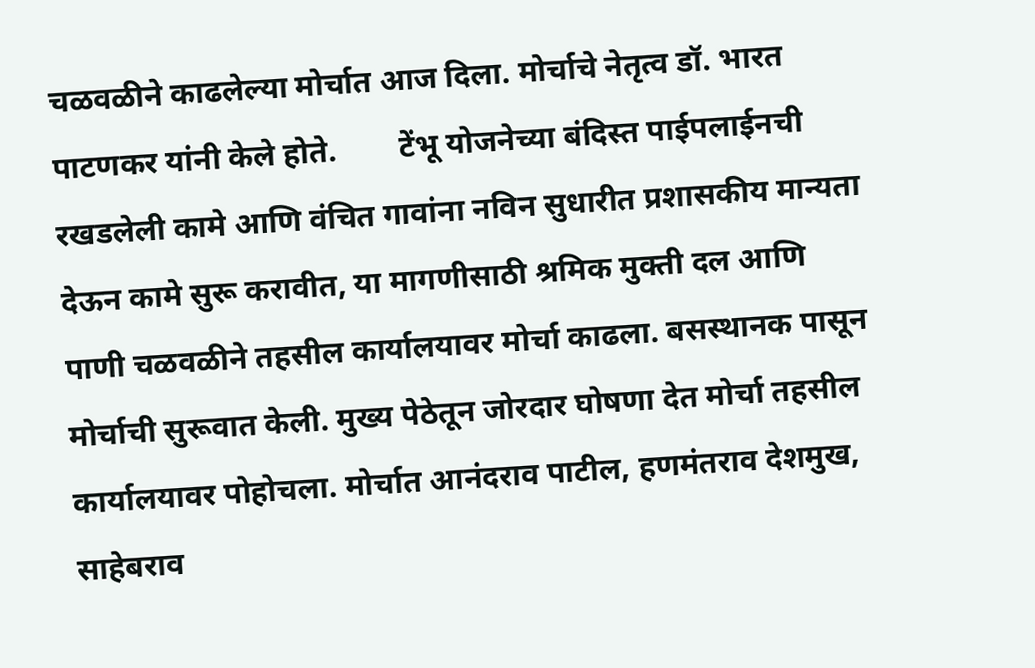चळवळीने काढलेल्या मोर्चात आज दिला. मोर्चाचे नेतृत्व डॉ. भारत पाटणकर यांनी केले होते.        टेंभू योजनेच्या बंदिस्त पाईपलाईनची रखडलेली कामे आणि वंचित गावांना नविन सुधारीत प्रशासकीय मान्यता देऊन कामे सुरू करावीत, या मागणीसाठी श्रमिक मुक्ती दल आणि पाणी चळवळीने तहसील कार्यालयावर मोर्चा काढला. बसस्थानक पासून मोर्चाची सुरूवात केली. मुख्य पेठेतून जोरदार घोषणा देत मोर्चा तहसील कार्यालयावर पोहोचला. मोर्चात आनंदराव पाटील, हणमंतराव देशमुख, साहेबराव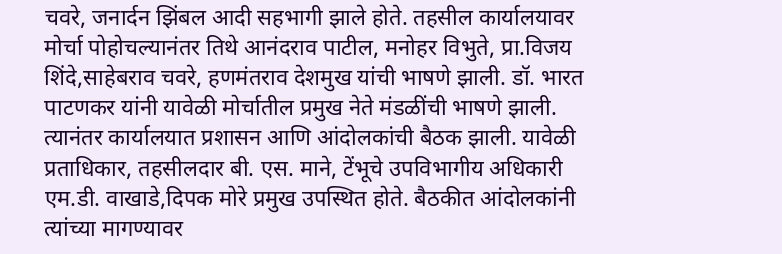चवरे, जनार्दन झिंबल आदी सहभागी झाले होते. तहसील कार्यालयावर मोर्चा पोहोचल्यानंतर तिथे आनंदराव पाटील, मनोहर विभुते, प्रा.विजय शिंदे,साहेबराव चवरे, हणमंतराव देशमुख यांची भाषणे झाली. डॉ. भारत पाटणकर यांनी यावेळी मोर्चातील प्रमुख नेते मंडळींची भाषणे झाली. त्यानंतर कार्यालयात प्रशासन आणि आंदोलकांची बैठक झाली. यावेळी प्रताधिकार, तहसीलदार बी. एस. माने, टेंभूचे उपविभागीय अधिकारी एम.डी. वाखाडे,दिपक मोरे प्रमुख उपस्थित होते. बैठकीत आंदोलकांनी त्यांच्या मागण्यावर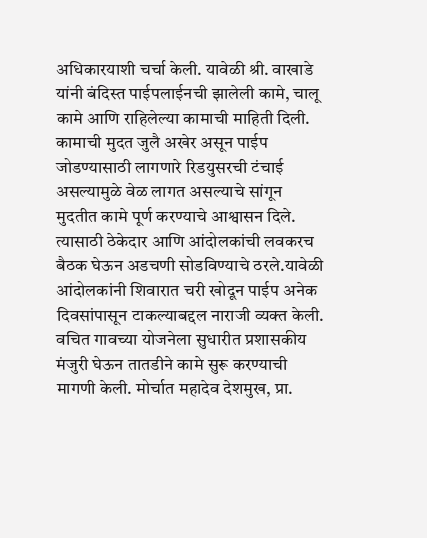अधिकारयाशी चर्चा केली. यावेळी श्री. वाखाडे यांनी बंदिस्त पाईपलाईनची झालेली कामे, चालू कामे आणि राहिलेल्या कामाची माहिती दिली. कामाची मुदत जुलै अखेर असून पाईप जोडण्यासाठी लागणारे रिडयुसरची टंचाई असल्यामुळे वेळ लागत असल्याचे सांगून मुदतीत कामे पूर्ण करण्याचे आश्वासन दिले. त्यासाठी ठेकेदार आणि आंदोलकांची लवकरच बैठक घेऊन अडचणी सोडविण्याचे ठरले.यावेळी आंदोलकांनी शिवारात चरी खोदून पाईप अनेक दिवसांपासून टाकल्याबद्दल नाराजी व्यक्त केली. वचित गावच्या योजनेला सुधारीत प्रशासकीय मंजुरी घेऊन तातडीने कामे सुरू करण्याची मागणी केली. मोर्चात महादेव देशमुख, प्रा.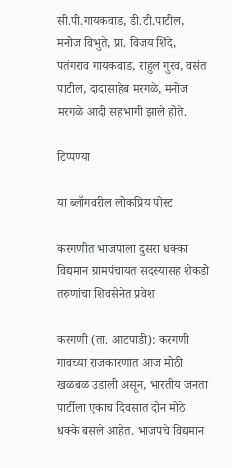सी.पी.गायकवाड, डी.टी.पाटील, मनोज विभुते, प्रा. विजय शिंदे, पतंगराव गायकवाड, राहुल गुरव, वसंत पाटील, दादासाहेब मरगळे, मनोज मरगळे आदी सहभागी झाले होते.

टिप्पण्या

या ब्लॉगवरील लोकप्रिय पोस्ट

करगणीत भाजपाला दुसरा धक्का विद्यमान ग्रामपंचायत सदस्यासह शेकडो तरुणांचा शिवसेनेत प्रवेश

करगणी (ता. आटपाडी): करगणी गावच्या राजकारणात आज मोठी खळबळ उडाली असून, भारतीय जनता पार्टीला एकाच दिवसात दोन मोठे धक्के बसले आहेत. भाजपचे विद्यमान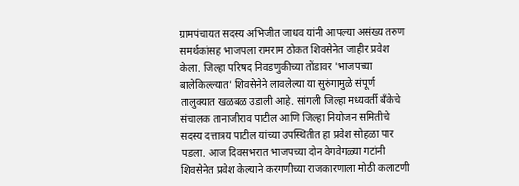ग्रामपंचायत सदस्य अभिजीत जाधव यांनी आपल्या असंख्य तरुण समर्थकांसह भाजपला रामराम ठोकत शिवसेनेत जाहीर प्रवेश केला. जिल्हा परिषद निवडणुकीच्या तोंडावर 'भाजपच्या बालेकिल्ल्यात' शिवसेनेने लावलेल्या या सुरुंगामुळे संपूर्ण तालुक्यात खळबळ उडाली आहे. सांगली जिल्हा मध्यवर्ती बँकेचे संचालक तानाजीराव पाटील आणि जिल्हा नियोजन समितीचे सदस्य दत्तात्रय पाटील यांच्या उपस्थितीत हा प्रवेश सोहळा पार पडला. आज दिवसभरात भाजपच्या दोन वेगवेगळ्या गटांनी शिवसेनेत प्रवेश केल्याने करगणीच्या राजकारणाला मोठी कलाटणी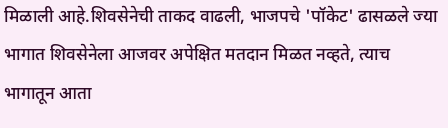मिळाली आहे.शिवसेनेची ताकद वाढली, भाजपचे 'पॉकेट' ढासळले ज्या भागात शिवसेनेला आजवर अपेक्षित मतदान मिळत नव्हते, त्याच भागातून आता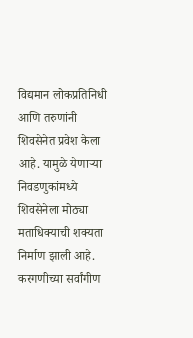विद्यमान लोकप्रतिनिधी आणि तरुणांनी शिवसेनेत प्रवेश केला आहे. यामुळे येणाऱ्या निवडणुकांमध्ये शिवसेनेला मोठ्या मताधिक्याची शक्यता निर्माण झाली आहे. करगणीच्या सर्वांगीण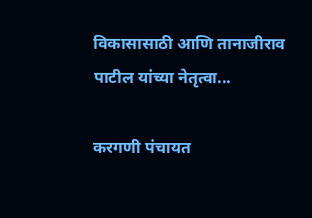विकासासाठी आणि तानाजीराव पाटील यांच्या नेतृत्वा...

करगणी पंचायत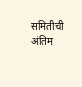समितीची अंतिम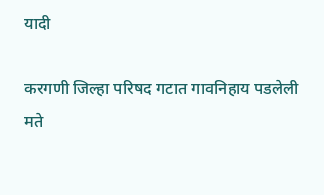यादी

करगणी जिल्हा परिषद गटात गावनिहाय पडलेली मते